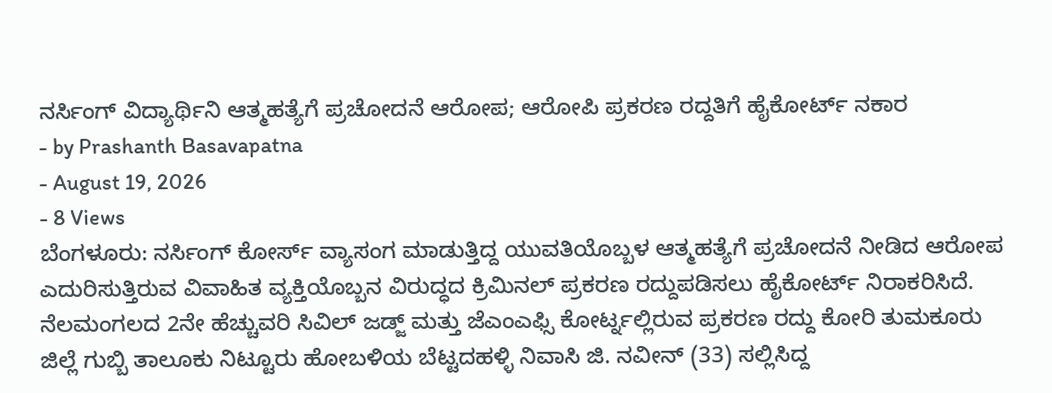ನರ್ಸಿಂಗ್ ವಿದ್ಯಾರ್ಥಿನಿ ಆತ್ಮಹತ್ಯೆಗೆ ಪ್ರಚೋದನೆ ಆರೋಪ; ಆರೋಪಿ ಪ್ರಕರಣ ರದ್ದತಿಗೆ ಹೈಕೋರ್ಟ್ ನಕಾರ
- by Prashanth Basavapatna
- August 19, 2026
- 8 Views
ಬೆಂಗಳೂರು: ನರ್ಸಿಂಗ್ ಕೋರ್ಸ್ ವ್ಯಾಸಂಗ ಮಾಡುತ್ತಿದ್ದ ಯುವತಿಯೊಬ್ಬಳ ಆತ್ಮಹತ್ಯೆಗೆ ಪ್ರಚೋದನೆ ನೀಡಿದ ಆರೋಪ ಎದುರಿಸುತ್ತಿರುವ ವಿವಾಹಿತ ವ್ಯಕ್ತಿಯೊಬ್ಬನ ವಿರುದ್ಧದ ಕ್ರಿಮಿನಲ್ ಪ್ರಕರಣ ರದ್ದುಪಡಿಸಲು ಹೈಕೋರ್ಟ್ ನಿರಾಕರಿಸಿದೆ.
ನೆಲಮಂಗಲದ 2ನೇ ಹೆಚ್ಚುವರಿ ಸಿವಿಲ್ ಜಡ್ಜ್ ಮತ್ತು ಜೆಎಂಎಫ್ಸಿ ಕೋರ್ಟ್ನಲ್ಲಿರುವ ಪ್ರಕರಣ ರದ್ದು ಕೋರಿ ತುಮಕೂರು ಜಿಲ್ಲೆ ಗುಬ್ಬಿ ತಾಲೂಕು ನಿಟ್ಟೂರು ಹೋಬಳಿಯ ಬೆಟ್ಟದಹಳ್ಳಿ ನಿವಾಸಿ ಜಿ. ನವೀನ್ (33) ಸಲ್ಲಿಸಿದ್ದ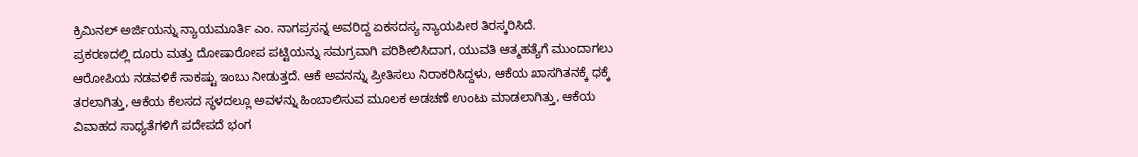ಕ್ರಿಮಿನಲ್ ಅರ್ಜಿಯನ್ನು ನ್ಯಾಯಮೂರ್ತಿ ಎಂ. ನಾಗಪ್ರಸನ್ನ ಅವರಿದ್ದ ಏಕಸದಸ್ಯ ನ್ಯಾಯಪೀಠ ತಿರಸ್ಕರಿಸಿದೆ.
ಪ್ರಕರಣದಲ್ಲಿ ದೂರು ಮತ್ತು ದೋಷಾರೋಪ ಪಟ್ಟಿಯನ್ನು ಸಮಗ್ರವಾಗಿ ಪರಿಶೀಲಿಸಿದಾಗ, ಯುವತಿ ಆತ್ಮಹತ್ಯೆಗೆ ಮುಂದಾಗಲು ಆರೋಪಿಯ ನಡವಳಿಕೆ ಸಾಕಷ್ಟು ಇಂಬು ನೀಡುತ್ತದೆ. ಆಕೆ ಅವನನ್ನು ಪ್ರೀತಿಸಲು ನಿರಾಕರಿಸಿದ್ದಳು, ಆಕೆಯ ಖಾಸಗಿತನಕ್ಕೆ ಧಕ್ಕೆ ತರಲಾಗಿತ್ತು, ಆಕೆಯ ಕೆಲಸದ ಸ್ಥಳದಲ್ಲೂ ಅವಳನ್ನು ಹಿಂಬಾಲಿಸುವ ಮೂಲಕ ಅಡಚಣೆ ಉಂಟು ಮಾಡಲಾಗಿತ್ತು, ಆಕೆಯ ವಿವಾಹದ ಸಾಧ್ಯತೆಗಳಿಗೆ ಪದೇಪದೆ ಭಂಗ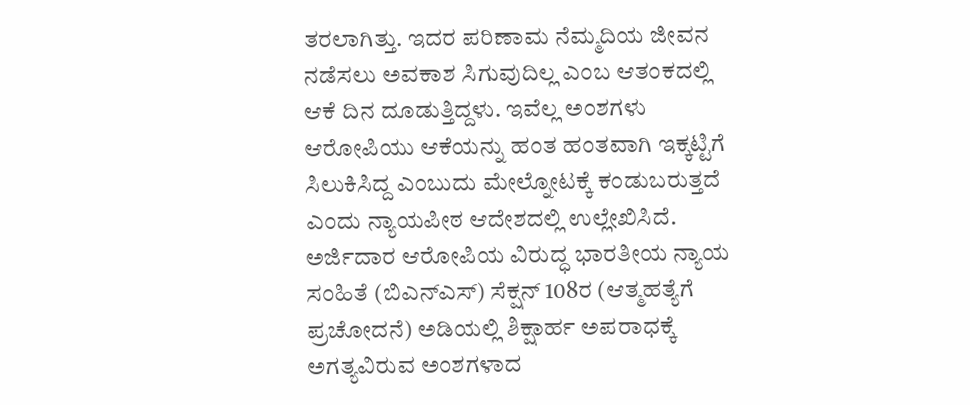ತರಲಾಗಿತ್ತು. ಇದರ ಪರಿಣಾಮ ನೆಮ್ಮದಿಯ ಜೀವನ ನಡೆಸಲು ಅವಕಾಶ ಸಿಗುವುದಿಲ್ಲ ಎಂಬ ಆತಂಕದಲ್ಲಿ ಆಕೆ ದಿನ ದೂಡುತ್ತಿದ್ದಳು. ಇವೆಲ್ಲ ಅಂಶಗಳು ಆರೋಪಿಯು ಆಕೆಯನ್ನು ಹಂತ ಹಂತವಾಗಿ ಇಕ್ಕಟ್ಟಿಗೆ ಸಿಲುಕಿಸಿದ್ದ ಎಂಬುದು ಮೇಲ್ನೋಟಕ್ಕೆ ಕಂಡುಬರುತ್ತದೆ ಎಂದು ನ್ಯಾಯಪೀಠ ಆದೇಶದಲ್ಲಿ ಉಲ್ಲೇಖಿಸಿದೆ.
ಅರ್ಜಿದಾರ ಆರೋಪಿಯ ವಿರುದ್ಧ ಭಾರತೀಯ ನ್ಯಾಯ ಸಂಹಿತೆ (ಬಿಎನ್ಎಸ್) ಸೆಕ್ಷನ್ 108ರ (ಆತ್ಮಹತ್ಯೆಗೆ ಪ್ರಚೋದನೆ) ಅಡಿಯಲ್ಲಿ ಶಿಕ್ಷಾರ್ಹ ಅಪರಾಧಕ್ಕೆ ಅಗತ್ಯವಿರುವ ಅಂಶಗಳಾದ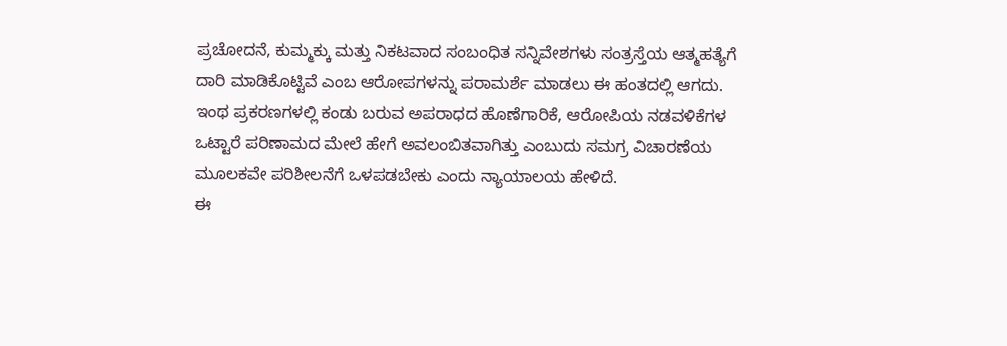ಪ್ರಚೋದನೆ, ಕುಮ್ಮಕ್ಕು ಮತ್ತು ನಿಕಟವಾದ ಸಂಬಂಧಿತ ಸನ್ನಿವೇಶಗಳು ಸಂತ್ರಸ್ತೆಯ ಆತ್ಮಹತ್ಯೆಗೆ ದಾರಿ ಮಾಡಿಕೊಟ್ಟಿವೆ ಎಂಬ ಆರೋಪಗಳನ್ನು ಪರಾಮರ್ಶೆ ಮಾಡಲು ಈ ಹಂತದಲ್ಲಿ ಆಗದು. ಇಂಥ ಪ್ರಕರಣಗಳಲ್ಲಿ ಕಂಡು ಬರುವ ಅಪರಾಧದ ಹೊಣೆಗಾರಿಕೆ, ಆರೋಪಿಯ ನಡವಳಿಕೆಗಳ ಒಟ್ಟಾರೆ ಪರಿಣಾಮದ ಮೇಲೆ ಹೇಗೆ ಅವಲಂಬಿತವಾಗಿತ್ತು ಎಂಬುದು ಸಮಗ್ರ ವಿಚಾರಣೆಯ ಮೂಲಕವೇ ಪರಿಶೀಲನೆಗೆ ಒಳಪಡಬೇಕು ಎಂದು ನ್ಯಾಯಾಲಯ ಹೇಳಿದೆ.
ಈ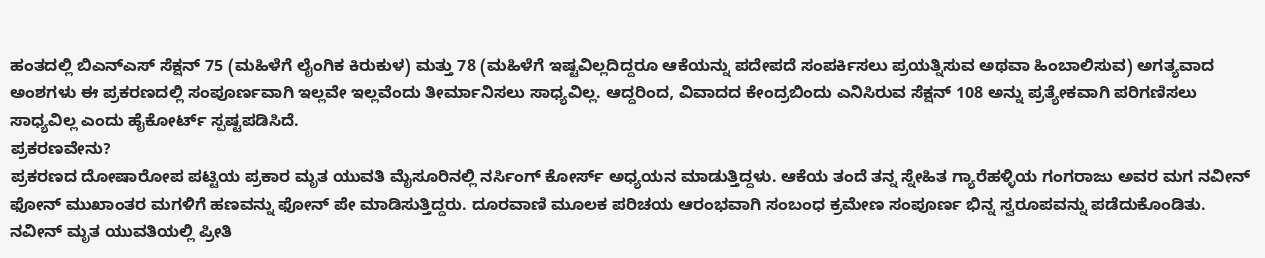ಹಂತದಲ್ಲಿ ಬಿಎನ್ಎಸ್ ಸೆಕ್ಷನ್ 75 (ಮಹಿಳೆಗೆ ಲೈಂಗಿಕ ಕಿರುಕುಳ) ಮತ್ತು 78 (ಮಹಿಳೆಗೆ ಇಷ್ಟವಿಲ್ಲದಿದ್ದರೂ ಆಕೆಯನ್ನು ಪದೇಪದೆ ಸಂಪರ್ಕಿಸಲು ಪ್ರಯತ್ನಿಸುವ ಅಥವಾ ಹಿಂಬಾಲಿಸುವ) ಅಗತ್ಯವಾದ ಅಂಶಗಳು ಈ ಪ್ರಕರಣದಲ್ಲಿ ಸಂಪೂರ್ಣವಾಗಿ ಇಲ್ಲವೇ ಇಲ್ಲವೆಂದು ತೀರ್ಮಾನಿಸಲು ಸಾಧ್ಯವಿಲ್ಲ. ಆದ್ದರಿಂದ, ವಿವಾದದ ಕೇಂದ್ರಬಿಂದು ಎನಿಸಿರುವ ಸೆಕ್ಷನ್ 108 ಅನ್ನು ಪ್ರತ್ಯೇಕವಾಗಿ ಪರಿಗಣಿಸಲು ಸಾಧ್ಯವಿಲ್ಲ ಎಂದು ಹೈಕೋರ್ಟ್ ಸ್ಪಷ್ಟಪಡಿಸಿದೆ.
ಪ್ರಕರಣವೇನು?
ಪ್ರಕರಣದ ದೋಷಾರೋಪ ಪಟ್ಟಿಯ ಪ್ರಕಾರ ಮೃತ ಯುವತಿ ಮೈಸೂರಿನಲ್ಲಿ ನರ್ಸಿಂಗ್ ಕೋರ್ಸ್ ಅಧ್ಯಯನ ಮಾಡುತ್ತಿದ್ದಳು. ಆಕೆಯ ತಂದೆ ತನ್ನ ಸ್ನೇಹಿತ ಗ್ಯಾರೆಹಳ್ಳಿಯ ಗಂಗರಾಜು ಅವರ ಮಗ ನವೀನ್ ಫೋನ್ ಮುಖಾಂತರ ಮಗಳಿಗೆ ಹಣವನ್ನು ಫೋನ್ ಪೇ ಮಾಡಿಸುತ್ತಿದ್ದರು. ದೂರವಾಣಿ ಮೂಲಕ ಪರಿಚಯ ಆರಂಭವಾಗಿ ಸಂಬಂಧ ಕ್ರಮೇಣ ಸಂಪೂರ್ಣ ಭಿನ್ನ ಸ್ವರೂಪವನ್ನು ಪಡೆದುಕೊಂಡಿತು. ನವೀನ್ ಮೃತ ಯುವತಿಯಲ್ಲಿ ಪ್ರೀತಿ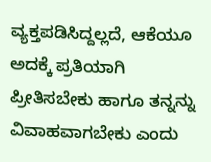ವ್ಯಕ್ತಪಡಿಸಿದ್ದಲ್ಲದೆ, ಆಕೆಯೂ ಅದಕ್ಕೆ ಪ್ರತಿಯಾಗಿ ಪ್ರೀತಿಸಬೇಕು ಹಾಗೂ ತನ್ನನ್ನು ವಿವಾಹವಾಗಬೇಕು ಎಂದು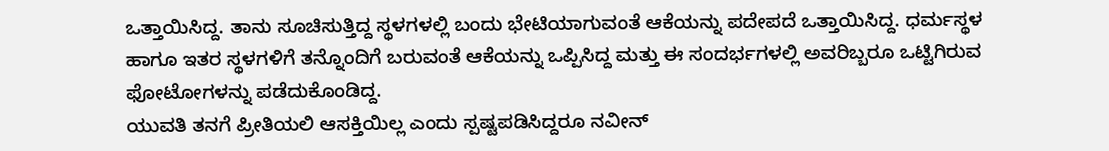ಒತ್ತಾಯಿಸಿದ್ದ. ತಾನು ಸೂಚಿಸುತ್ತಿದ್ದ ಸ್ಥಳಗಳಲ್ಲಿ ಬಂದು ಭೇಟಿಯಾಗುವಂತೆ ಆಕೆಯನ್ನು ಪದೇಪದೆ ಒತ್ತಾಯಿಸಿದ್ದ. ಧರ್ಮಸ್ಥಳ ಹಾಗೂ ಇತರ ಸ್ಥಳಗಳಿಗೆ ತನ್ನೊಂದಿಗೆ ಬರುವಂತೆ ಆಕೆಯನ್ನು ಒಪ್ಪಿಸಿದ್ದ ಮತ್ತು ಈ ಸಂದರ್ಭಗಳಲ್ಲಿ ಅವರಿಬ್ಬರೂ ಒಟ್ಟಿಗಿರುವ ಫೋಟೋಗಳನ್ನು ಪಡೆದುಕೊಂಡಿದ್ದ.
ಯುವತಿ ತನಗೆ ಪ್ರೀತಿಯಲಿ ಆಸಕ್ತಿಯಿಲ್ಲ ಎಂದು ಸ್ಪಷ್ಟಪಡಿಸಿದ್ದರೂ ನವೀನ್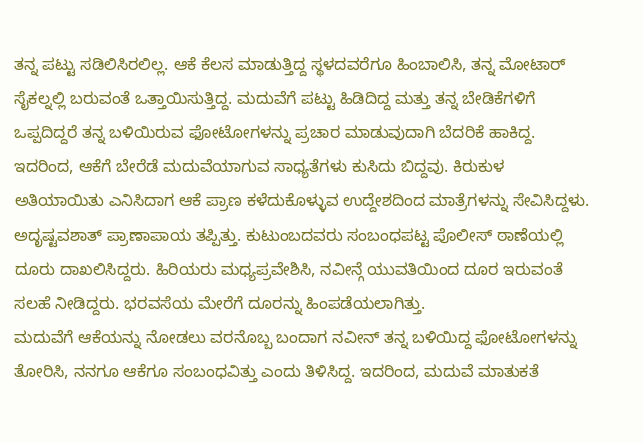ತನ್ನ ಪಟ್ಟು ಸಡಿಲಿಸಿರಲಿಲ್ಲ. ಆಕೆ ಕೆಲಸ ಮಾಡುತ್ತಿದ್ದ ಸ್ಥಳದವರೆಗೂ ಹಿಂಬಾಲಿಸಿ, ತನ್ನ ಮೋಟಾರ್ ಸೈಕಲ್ನಲ್ಲಿ ಬರುವಂತೆ ಒತ್ತಾಯಿಸುತ್ತಿದ್ದ. ಮದುವೆಗೆ ಪಟ್ಟು ಹಿಡಿದಿದ್ದ ಮತ್ತು ತನ್ನ ಬೇಡಿಕೆಗಳಿಗೆ ಒಪ್ಪದಿದ್ದರೆ ತನ್ನ ಬಳಿಯಿರುವ ಫೋಟೋಗಳನ್ನು ಪ್ರಚಾರ ಮಾಡುವುದಾಗಿ ಬೆದರಿಕೆ ಹಾಕಿದ್ದ. ಇದರಿಂದ, ಆಕೆಗೆ ಬೇರೆಡೆ ಮದುವೆಯಾಗುವ ಸಾಧ್ಯತೆಗಳು ಕುಸಿದು ಬಿದ್ದವು. ಕಿರುಕುಳ ಅತಿಯಾಯಿತು ಎನಿಸಿದಾಗ ಆಕೆ ಪ್ರಾಣ ಕಳೆದುಕೊಳ್ಳುವ ಉದ್ದೇಶದಿಂದ ಮಾತ್ರೆಗಳನ್ನು ಸೇವಿಸಿದ್ದಳು. ಅದೃಷ್ಟವಶಾತ್ ಪ್ರಾಣಾಪಾಯ ತಪ್ಪಿತ್ತು. ಕುಟುಂಬದವರು ಸಂಬಂಧಪಟ್ಟ ಪೊಲೀಸ್ ಠಾಣೆಯಲ್ಲಿ ದೂರು ದಾಖಲಿಸಿದ್ದರು. ಹಿರಿಯರು ಮಧ್ಯಪ್ರವೇಶಿಸಿ, ನವೀನ್ಗೆ ಯುವತಿಯಿಂದ ದೂರ ಇರುವಂತೆ ಸಲಹೆ ನೀಡಿದ್ದರು. ಭರವಸೆಯ ಮೇರೆಗೆ ದೂರನ್ನು ಹಿಂಪಡೆಯಲಾಗಿತ್ತು.
ಮದುವೆಗೆ ಆಕೆಯನ್ನು ನೋಡಲು ವರನೊಬ್ಬ ಬಂದಾಗ ನವೀನ್ ತನ್ನ ಬಳಿಯಿದ್ದ ಫೋಟೋಗಳನ್ನು ತೋರಿಸಿ, ನನಗೂ ಆಕೆಗೂ ಸಂಬಂಧವಿತ್ತು ಎಂದು ತಿಳಿಸಿದ್ದ. ಇದರಿಂದ, ಮದುವೆ ಮಾತುಕತೆ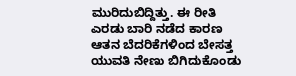ಮುರಿದುಬಿದ್ದಿತ್ತು. ಈ ರೀತಿ ಎರಡು ಬಾರಿ ನಡೆದ ಕಾರಣ ಆತನ ಬೆದರಿಕೆಗಳಿಂದ ಬೇಸತ್ತ ಯುವತಿ ನೇಣು ಬಿಗಿದುಕೊಂಡು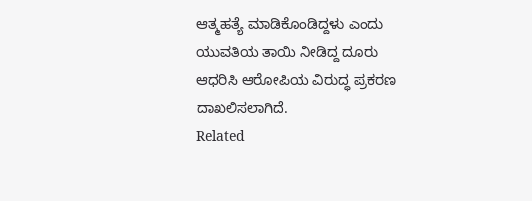ಆತ್ಮಹತ್ಯೆ ಮಾಡಿಕೊಂಡಿದ್ದಳು ಎಂದು ಯುವತಿಯ ತಾಯಿ ನೀಡಿದ್ದ ದೂರು ಆಧರಿಸಿ ಆರೋಪಿಯ ವಿರುದ್ಧ ಪ್ರಕರಣ ದಾಖಲಿಸಲಾಗಿದೆ.
Related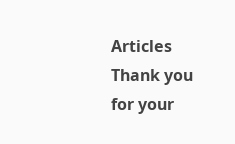Articles
Thank you for your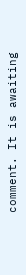comment. It is awaiting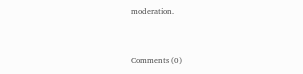moderation.


Comments (0)